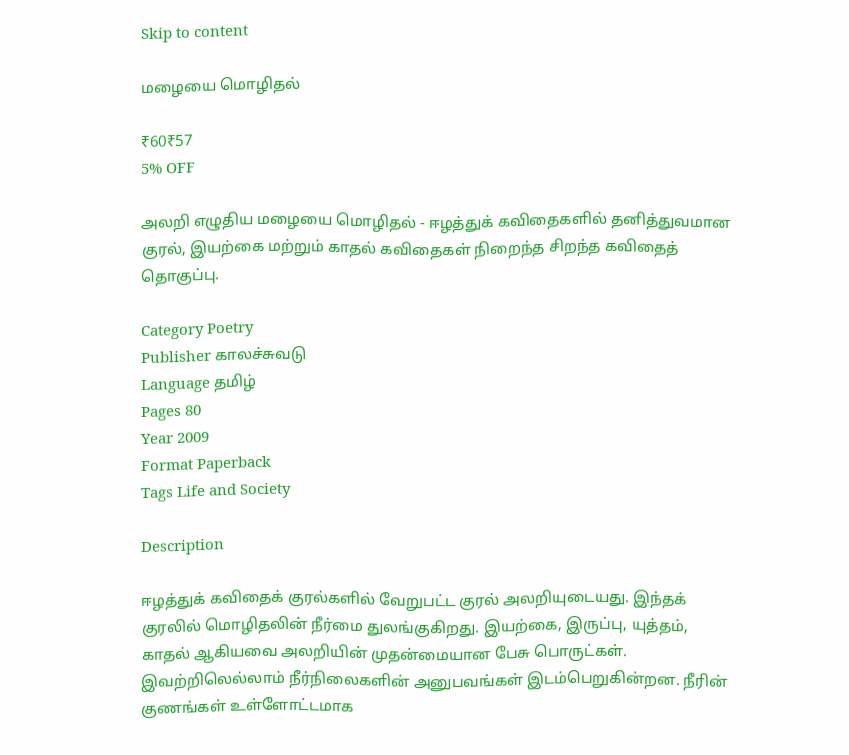Skip to content

மழையை மொழிதல்

₹60₹57
5% OFF

அலறி எழுதிய மழையை மொழிதல் - ஈழத்துக் கவிதைகளில் தனித்துவமான குரல், இயற்கை மற்றும் காதல் கவிதைகள் நிறைந்த சிறந்த கவிதைத் தொகுப்பு.

Category Poetry
Publisher காலச்சுவடு
Language தமிழ்
Pages 80
Year 2009
Format Paperback
Tags Life and Society

Description

ஈழத்துக் கவிதைக் குரல்களில் வேறுபட்ட குரல் அலறியுடையது. இந்தக் குரலில் மொழிதலின் நீர்மை துலங்குகிறது. இயற்கை, இருப்பு, யுத்தம், காதல் ஆகியவை அலறியின் முதன்மையான பேசு பொருட்கள். இவற்றிலெல்லாம் நீர்நிலைகளின் அனுபவங்கள் இடம்பெறுகின்றன. நீரின் குணங்கள் உள்ளோட்டமாக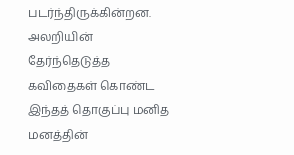படர்ந்திருக்கின்றன. அலறியின் தேர்ந்தெடுத்த கவிதைகள் கொண்ட இந்தத் தொகுப்பு மனித மனத்தின்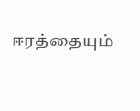ஈரத்தையும்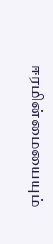ஈரமின்மையையும்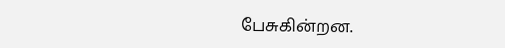பேசுகின்றன.